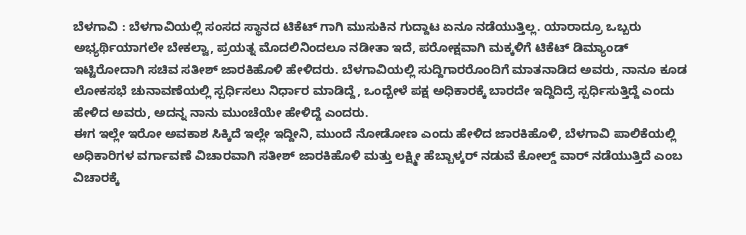ಬೆಳಗಾವಿ : ಬೆಳಗಾವಿಯಲ್ಲಿ ಸಂಸದ ಸ್ಥಾನದ ಟಿಕೆಟ್ ಗಾಗಿ ಮುಸುಕಿನ ಗುದ್ದಾಟ ಏನೂ ನಡೆಯುತ್ತಿಲ್ಲ. ಯಾರಾದ್ರೂ ಒಬ್ಬರು ಅಭ್ಯರ್ಥಿಯಾಗಲೇ ಬೇಕಲ್ವಾ, ಪ್ರಯತ್ನ ಮೊದಲಿನಿಂದಲೂ ನಡೀತಾ ಇದೆ, ಪರೋಕ್ಷವಾಗಿ ಮಕ್ಕಳಿಗೆ ಟಿಕೆಟ್ ಡಿಮ್ಯಾಂಡ್ ಇಟ್ಟಿರೋದಾಗಿ ಸಚಿವ ಸತೀಶ್ ಜಾರಕಿಹೊಳಿ ಹೇಳಿದರು. ಬೆಳಗಾವಿಯಲ್ಲಿ ಸುದ್ದಿಗಾರರೊಂದಿಗೆ ಮಾತನಾಡಿದ ಅವರು, ನಾನೂ ಕೂಡ ಲೋಕಸಭೆ ಚುನಾವಣೆಯಲ್ಲಿ ಸ್ಪರ್ಧಿಸಲು ನಿರ್ಧಾರ ಮಾಡಿದ್ದೆ, ಒಂದ್ಬೇಳೆ ಪಕ್ಷ ಅಧಿಕಾರಕ್ಕೆ ಬಾರದೇ ಇದ್ದಿದಿದ್ರೆ ಸ್ಪರ್ಧಿಸುತ್ತಿದ್ದೆ ಎಂದು ಹೇಳಿದ ಅವರು, ಅದನ್ನ ನಾನು ಮುಂಚೆಯೇ ಹೇಳಿದ್ದೆ ಎಂದರು.
ಈಗ ಇಲ್ಲೇ ಇರೋ ಅವಕಾಶ ಸಿಕ್ಕಿದೆ ಇಲ್ಲೇ ಇದ್ದೀನಿ, ಮುಂದೆ ನೋಡೋಣ ಎಂದು ಹೇಳಿದ ಜಾರಕಿಹೊಳಿ, ಬೆಳಗಾವಿ ಪಾಲಿಕೆಯಲ್ಲಿ ಅಧಿಕಾರಿಗಳ ವರ್ಗಾವಣೆ ವಿಚಾರವಾಗಿ ಸತೀಶ್ ಜಾರಕಿಹೊಳಿ ಮತ್ತು ಲಕ್ಷ್ಮೀ ಹೆಬ್ಬಾಳ್ಕರ್ ನಡುವೆ ಕೋಲ್ಡ್ ವಾರ್ ನಡೆಯುತ್ತಿದೆ ಎಂಬ ವಿಚಾರಕ್ಕೆ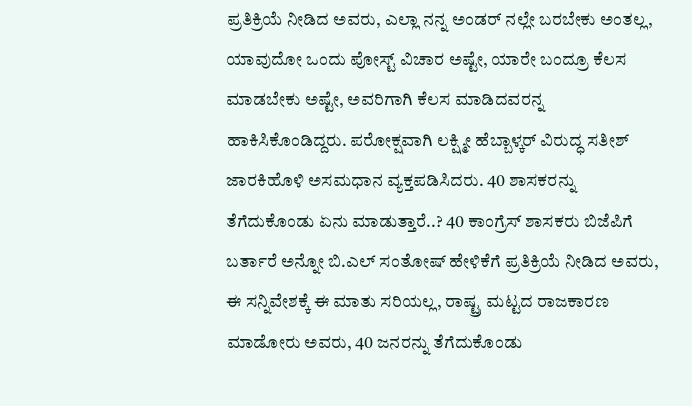ಪ್ರತಿಕ್ರಿಯೆ ನೀಡಿದ ಅವರು, ಎಲ್ಲಾ ನನ್ನ ಅಂಡರ್ ನಲ್ಲೇ ಬರಬೇಕು ಅಂತಲ್ಲ, ಯಾವುದೋ ಒಂದು ಪೋಸ್ಟ್ ವಿಚಾರ ಅಷ್ಟೇ, ಯಾರೇ ಬಂದ್ರೂ ಕೆಲಸ ಮಾಡಬೇಕು ಅಷ್ಟೇ, ಅವರಿಗಾಗಿ ಕೆಲಸ ಮಾಡಿದವರನ್ನ ಹಾಕಿಸಿಕೊಂಡಿದ್ದರು. ಪರೋಕ್ಷವಾಗಿ ಲಕ್ಷ್ಮೀ ಹೆಬ್ಬಾಳ್ಕರ್ ವಿರುದ್ಧ ಸತೀಶ್ ಜಾರಕಿಹೊಳಿ ಅಸಮಧಾನ ವ್ಯಕ್ತಪಡಿಸಿದರು. 40 ಶಾಸಕರನ್ನು ತೆಗೆದುಕೊಂಡು ಏನು ಮಾಡುತ್ತಾರೆ..? 40 ಕಾಂಗ್ರೆಸ್ ಶಾಸಕರು ಬಿಜೆಪಿಗೆ ಬರ್ತಾರೆ ಅನ್ನೋ ಬಿ.ಎಲ್ ಸಂತೋಷ್ ಹೇಳಿಕೆಗೆ ಪ್ರತಿಕ್ರಿಯೆ ನೀಡಿದ ಅವರು, ಈ ಸನ್ನಿವೇಶಕ್ಕೆ ಈ ಮಾತು ಸರಿಯಲ್ಲ, ರಾಷ್ಟ್ರ ಮಟ್ಟದ ರಾಜಕಾರಣ ಮಾಡೋರು ಅವರು, 40 ಜನರನ್ನು ತೆಗೆದುಕೊಂಡು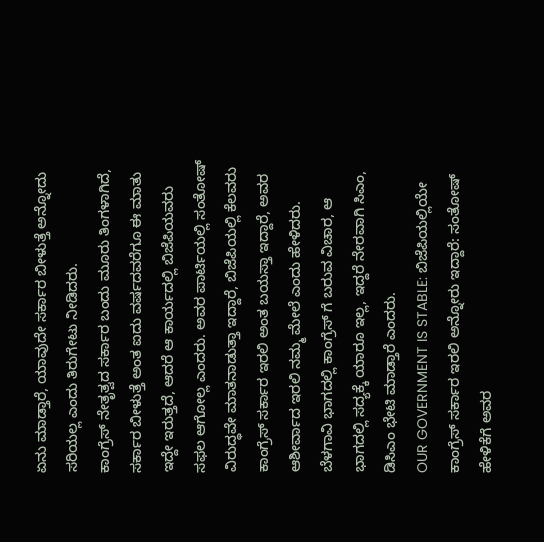ಏನು ಮಾಡ್ತಾರೆ, ಯಾವುದೇ ಸರ್ಕಾರ ಬೀಳುತ್ತೆ ಅನ್ನೋದು ಸರಿಯಲ್ಲ ಎಂದು ತಿರುಗೇಟು ನೀಡಿದರು.
ಕಾಂಗ್ರೆಸ್ ನೇತೃತ್ವದ ಸರ್ಕಾರ ಬಂದು ಮೂರು ತಿಂಗಳಾಗಿದೆ, ಸರ್ಕಾರ ಬೀಳುತ್ತೆ ಅಂತ ಐದು ವರ್ಷದವರೆಗೂ ಈ ಮಾತು ಇದ್ದೇ ಇರುತ್ತದೆ, ಆದರೆ ಆ ಕಾರ್ಯದಲ್ಲಿ ಬಿಜೆಪಿಯವರು ಸಫಲ ಆಗೋಲ್ಲ ಎಂದರು. ಅವರ ಪಾರ್ಟಿಯಲ್ಲಿ ಸಂತೋಷ್ ವಿರುದ್ಧವೇ ಮಾತನಾಡುತ್ತಾ ಇದ್ದಾರೆ, ಬಿಜೆಪಿಯಲ್ಲಿ ಕೆಲವರು ಕಾಂಗ್ರೆಸ್ ಸರ್ಕಾರ ಇರಲಿ ಅಂತ ಬಯಸ್ತಾ ಇದ್ದಾರೆ, ಅವರ ಆಶೀರ್ವಾದ ಇರಲಿ ನಮ್ಮ ಮೇಲೆ ಎಂದು ಹೇಳಿದರು. ಬೆಳಗಾವಿ ಭಾಗದಲ್ಲಿ ಕಾಂಗ್ರೆಸ್ ಗೆ ಬರುವ ವಿಚಾರ, ಆ ಭಾಗದಲ್ಲಿ ಸದ್ಯಕ್ಕೆ ಯಾರೂ ಇಲ್ಲ, ಇದ್ದರೆ ನೇರವಾಗಿ ಸಿಎಂ, ಡಿಸಿಎಂ ಭೇಟಿ ಮಾಡ್ತಾರೆ ಎಂದರು.
OUR GOVERNMENT IS STABLE: ಬಿಜೆಪಿಯಲ್ಲಿಯೇ ಕಾಂಗ್ರೆಸ್ ಸರ್ಕಾರ ಇರಲಿ ಅನ್ನೋರು ಇದ್ದಾರೆ: ಸಂತೋಷ್ ಹೇಳಿಕೆಗೆ ಅವರ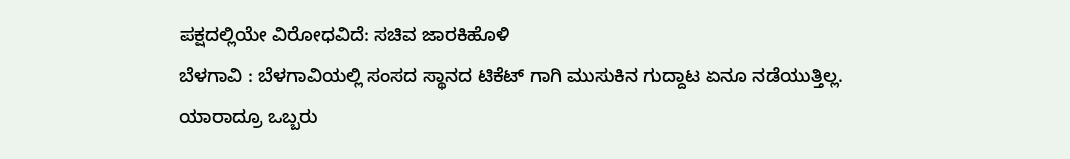ಪಕ್ಷದಲ್ಲಿಯೇ ವಿರೋಧವಿದೆ: ಸಚಿವ ಜಾರಕಿಹೊಳಿ
ಬೆಳಗಾವಿ : ಬೆಳಗಾವಿಯಲ್ಲಿ ಸಂಸದ ಸ್ಥಾನದ ಟಿಕೆಟ್ ಗಾಗಿ ಮುಸುಕಿನ ಗುದ್ದಾಟ ಏನೂ ನಡೆಯುತ್ತಿಲ್ಲ. ಯಾರಾದ್ರೂ ಒಬ್ಬರು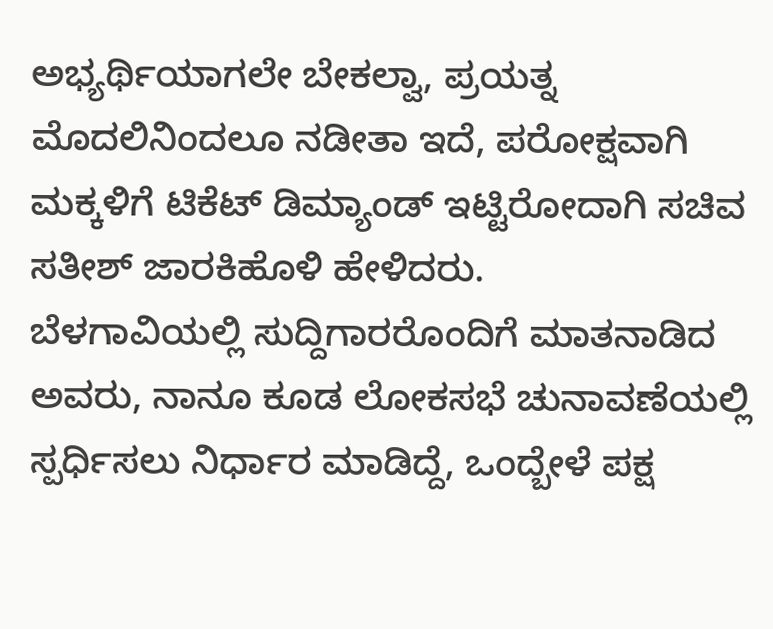ಅಭ್ಯರ್ಥಿಯಾಗಲೇ ಬೇಕಲ್ವಾ, ಪ್ರಯತ್ನ ಮೊದಲಿನಿಂದಲೂ ನಡೀತಾ ಇದೆ, ಪರೋಕ್ಷವಾಗಿ ಮಕ್ಕಳಿಗೆ ಟಿಕೆಟ್ ಡಿಮ್ಯಾಂಡ್ ಇಟ್ಟಿರೋದಾಗಿ ಸಚಿವ ಸತೀಶ್ ಜಾರಕಿಹೊಳಿ ಹೇಳಿದರು.
ಬೆಳಗಾವಿಯಲ್ಲಿ ಸುದ್ದಿಗಾರರೊಂದಿಗೆ ಮಾತನಾಡಿದ ಅವರು, ನಾನೂ ಕೂಡ ಲೋಕಸಭೆ ಚುನಾವಣೆಯಲ್ಲಿ ಸ್ಪರ್ಧಿಸಲು ನಿರ್ಧಾರ ಮಾಡಿದ್ದೆ, ಒಂದ್ಬೇಳೆ ಪಕ್ಷ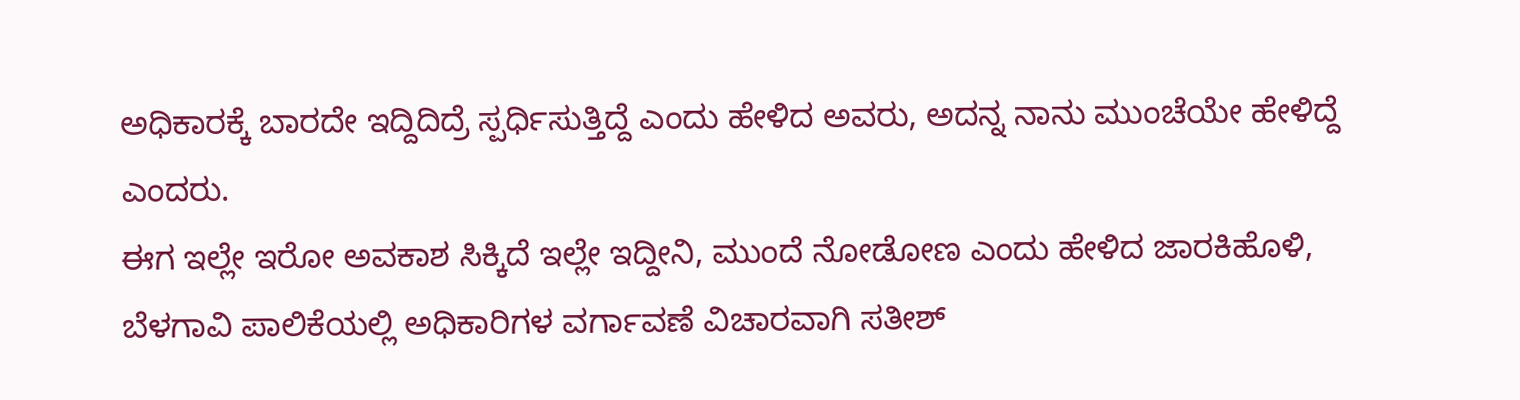ಅಧಿಕಾರಕ್ಕೆ ಬಾರದೇ ಇದ್ದಿದಿದ್ರೆ ಸ್ಪರ್ಧಿಸುತ್ತಿದ್ದೆ ಎಂದು ಹೇಳಿದ ಅವರು, ಅದನ್ನ ನಾನು ಮುಂಚೆಯೇ ಹೇಳಿದ್ದೆ ಎಂದರು.
ಈಗ ಇಲ್ಲೇ ಇರೋ ಅವಕಾಶ ಸಿಕ್ಕಿದೆ ಇಲ್ಲೇ ಇದ್ದೀನಿ, ಮುಂದೆ ನೋಡೋಣ ಎಂದು ಹೇಳಿದ ಜಾರಕಿಹೊಳಿ, ಬೆಳಗಾವಿ ಪಾಲಿಕೆಯಲ್ಲಿ ಅಧಿಕಾರಿಗಳ ವರ್ಗಾವಣೆ ವಿಚಾರವಾಗಿ ಸತೀಶ್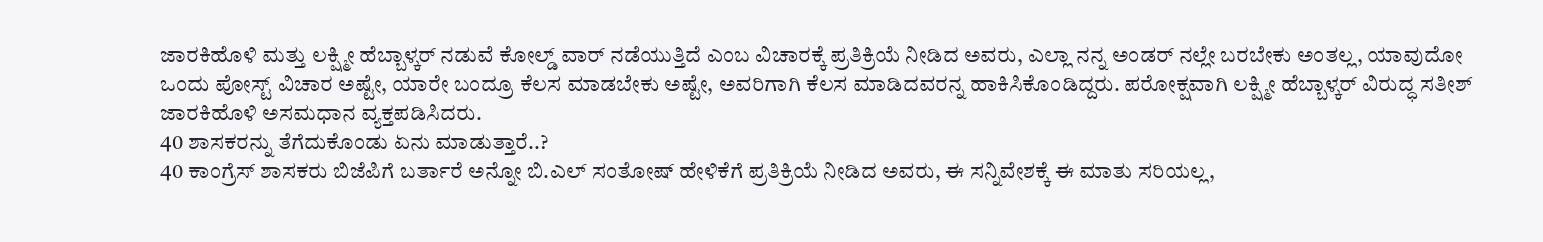ಜಾರಕಿಹೊಳಿ ಮತ್ತು ಲಕ್ಷ್ಮೀ ಹೆಬ್ಬಾಳ್ಕರ್ ನಡುವೆ ಕೋಲ್ಡ್ ವಾರ್ ನಡೆಯುತ್ತಿದೆ ಎಂಬ ವಿಚಾರಕ್ಕೆ ಪ್ರತಿಕ್ರಿಯೆ ನೀಡಿದ ಅವರು, ಎಲ್ಲಾ ನನ್ನ ಅಂಡರ್ ನಲ್ಲೇ ಬರಬೇಕು ಅಂತಲ್ಲ, ಯಾವುದೋ ಒಂದು ಪೋಸ್ಟ್ ವಿಚಾರ ಅಷ್ಟೇ, ಯಾರೇ ಬಂದ್ರೂ ಕೆಲಸ ಮಾಡಬೇಕು ಅಷ್ಟೇ, ಅವರಿಗಾಗಿ ಕೆಲಸ ಮಾಡಿದವರನ್ನ ಹಾಕಿಸಿಕೊಂಡಿದ್ದರು. ಪರೋಕ್ಷವಾಗಿ ಲಕ್ಷ್ಮೀ ಹೆಬ್ಬಾಳ್ಕರ್ ವಿರುದ್ಧ ಸತೀಶ್ ಜಾರಕಿಹೊಳಿ ಅಸಮಧಾನ ವ್ಯಕ್ತಪಡಿಸಿದರು.
40 ಶಾಸಕರನ್ನು ತೆಗೆದುಕೊಂಡು ಏನು ಮಾಡುತ್ತಾರೆ..?
40 ಕಾಂಗ್ರೆಸ್ ಶಾಸಕರು ಬಿಜೆಪಿಗೆ ಬರ್ತಾರೆ ಅನ್ನೋ ಬಿ.ಎಲ್ ಸಂತೋಷ್ ಹೇಳಿಕೆಗೆ ಪ್ರತಿಕ್ರಿಯೆ ನೀಡಿದ ಅವರು, ಈ ಸನ್ನಿವೇಶಕ್ಕೆ ಈ ಮಾತು ಸರಿಯಲ್ಲ,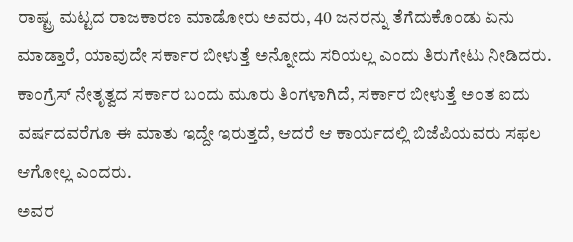ರಾಷ್ಟ್ರ ಮಟ್ಟದ ರಾಜಕಾರಣ ಮಾಡೋರು ಅವರು, 40 ಜನರನ್ನು ತೆಗೆದುಕೊಂಡು ಏನು ಮಾಡ್ತಾರೆ, ಯಾವುದೇ ಸರ್ಕಾರ ಬೀಳುತ್ತೆ ಅನ್ನೋದು ಸರಿಯಲ್ಲ ಎಂದು ತಿರುಗೇಟು ನೀಡಿದರು.
ಕಾಂಗ್ರೆಸ್ ನೇತೃತ್ವದ ಸರ್ಕಾರ ಬಂದು ಮೂರು ತಿಂಗಳಾಗಿದೆ, ಸರ್ಕಾರ ಬೀಳುತ್ತೆ ಅಂತ ಐದು ವರ್ಷದವರೆಗೂ ಈ ಮಾತು ಇದ್ದೇ ಇರುತ್ತದೆ, ಆದರೆ ಆ ಕಾರ್ಯದಲ್ಲಿ ಬಿಜೆಪಿಯವರು ಸಫಲ ಆಗೋಲ್ಲ ಎಂದರು.
ಅವರ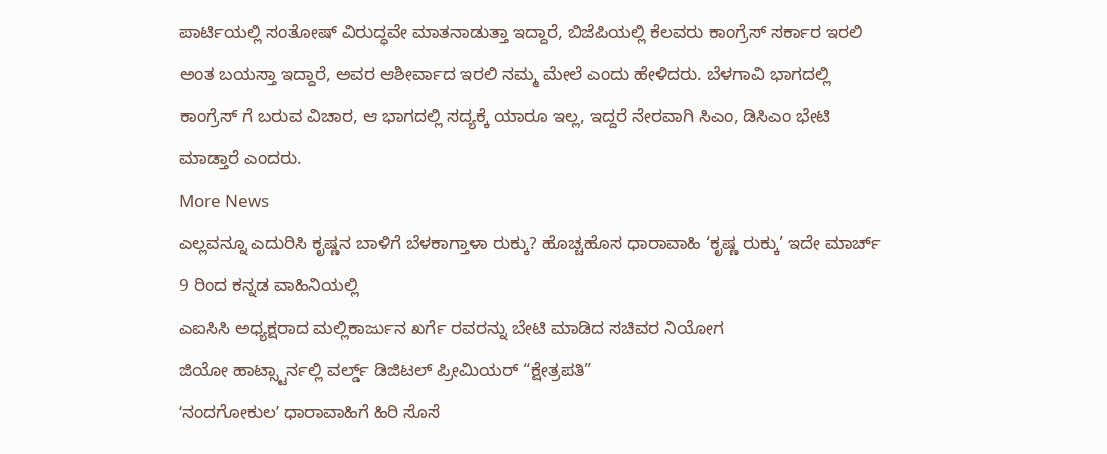ಪಾರ್ಟಿಯಲ್ಲಿ ಸಂತೋಷ್ ವಿರುದ್ಧವೇ ಮಾತನಾಡುತ್ತಾ ಇದ್ದಾರೆ, ಬಿಜೆಪಿಯಲ್ಲಿ ಕೆಲವರು ಕಾಂಗ್ರೆಸ್ ಸರ್ಕಾರ ಇರಲಿ ಅಂತ ಬಯಸ್ತಾ ಇದ್ದಾರೆ, ಅವರ ಆಶೀರ್ವಾದ ಇರಲಿ ನಮ್ಮ ಮೇಲೆ ಎಂದು ಹೇಳಿದರು. ಬೆಳಗಾವಿ ಭಾಗದಲ್ಲಿ ಕಾಂಗ್ರೆಸ್ ಗೆ ಬರುವ ವಿಚಾರ, ಆ ಭಾಗದಲ್ಲಿ ಸದ್ಯಕ್ಕೆ ಯಾರೂ ಇಲ್ಲ, ಇದ್ದರೆ ನೇರವಾಗಿ ಸಿಎಂ, ಡಿಸಿಎಂ ಭೇಟಿ ಮಾಡ್ತಾರೆ ಎಂದರು.
More News
ಎಲ್ಲವನ್ನೂ ಎದುರಿಸಿ ಕೃಷ್ಣನ ಬಾಳಿಗೆ ಬೆಳಕಾಗ್ತಾಳಾ ರುಕ್ಕು? ಹೊಚ್ಚಹೊಸ ಧಾರಾವಾಹಿ ‘ಕೃಷ್ಣ ರುಕ್ಕು’ ಇದೇ ಮಾರ್ಚ್ 9 ರಿಂದ ಕನ್ನಡ ವಾಹಿನಿಯಲ್ಲಿ
ಎಐಸಿಸಿ ಅಧ್ಯಕ್ಷರಾದ ಮಲ್ಲಿಕಾರ್ಜುನ ಖರ್ಗೆ ರವರನ್ನು ಬೇಟಿ ಮಾಡಿದ ಸಚಿವರ ನಿಯೋಗ
ಜಿಯೋ ಹಾಟ್ಸ್ಟಾರ್ನಲ್ಲಿ ವರ್ಲ್ಡ್ ಡಿಜಿಟಲ್ ಪ್ರೀಮಿಯರ್ “ಕ್ಷೇತ್ರಪತಿ”
ʻನಂದಗೋಕುಲʼ ಧಾರಾವಾಹಿಗೆ ಹಿರಿ ಸೊಸೆ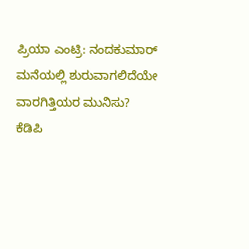ಪ್ರಿಯಾ ಎಂಟ್ರಿ: ನಂದಕುಮಾರ್ ಮನೆಯಲ್ಲಿ ಶುರುವಾಗಲಿದೆಯೇ ವಾರಗಿತ್ತಿಯರ ಮುನಿಸು?
ಕೆಡಿಪಿ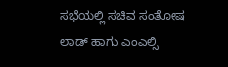ಸಭೆಯಲ್ಲಿ ಸಚಿವ ಸಂತೋಷ ಲಾಡ್ ಹಾಗು ಎಂಎಲ್ಸಿ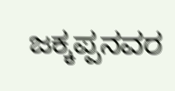ಜಕ್ಕಪ್ಪನವರ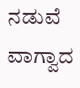ನಡುವೆ ವಾಗ್ವಾದ